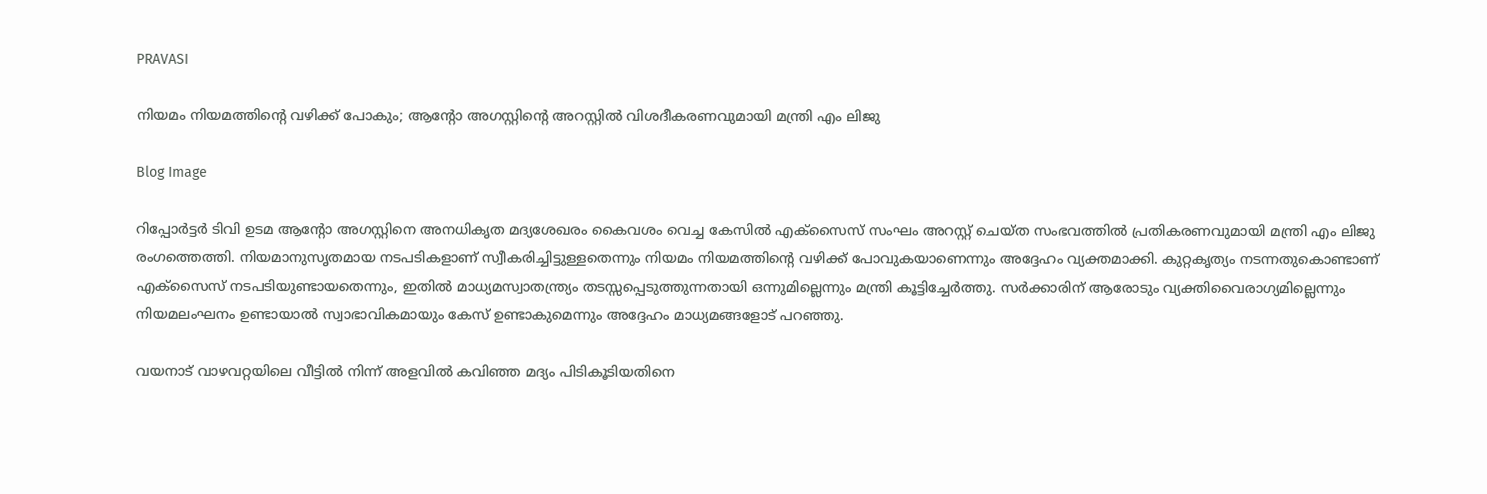PRAVASI

നിയമം നിയമത്തിന്റെ വഴിക്ക് പോകും; ആന്റോ അഗസ്റ്റിന്റെ അറസ്റ്റിൽ വിശദീകരണവുമായി മന്ത്രി എം ലിജു

Blog Image

റിപ്പോർട്ടർ ടിവി ഉടമ ആന്റോ അഗസ്റ്റിനെ അനധികൃത മദ്യശേഖരം കൈവശം വെച്ച കേസിൽ എക്സൈസ് സംഘം അറസ്റ്റ് ചെയ്ത സംഭവത്തിൽ പ്രതികരണവുമായി മന്ത്രി എം ലിജു രംഗത്തെത്തി. നിയമാനുസൃതമായ നടപടികളാണ് സ്വീകരിച്ചിട്ടുള്ളതെന്നും നിയമം നിയമത്തിന്റെ വഴിക്ക് പോവുകയാണെന്നും അദ്ദേഹം വ്യക്തമാക്കി. കുറ്റകൃത്യം നടന്നതുകൊണ്ടാണ് എക്സൈസ് നടപടിയുണ്ടായതെന്നും, ഇതിൽ മാധ്യമസ്വാതന്ത്ര്യം തടസ്സപ്പെടുത്തുന്നതായി ഒന്നുമില്ലെന്നും മന്ത്രി കൂട്ടിച്ചേർത്തു. സർക്കാരിന് ആരോടും വ്യക്തിവൈരാഗ്യമില്ലെന്നും നിയമലംഘനം ഉണ്ടായാൽ സ്വാഭാവികമായും കേസ് ഉണ്ടാകുമെന്നും അദ്ദേഹം മാധ്യമങ്ങളോട് പറഞ്ഞു.

വയനാട് വാഴവറ്റയിലെ വീട്ടിൽ നിന്ന് അളവിൽ കവിഞ്ഞ മദ്യം പിടികൂടിയതിനെ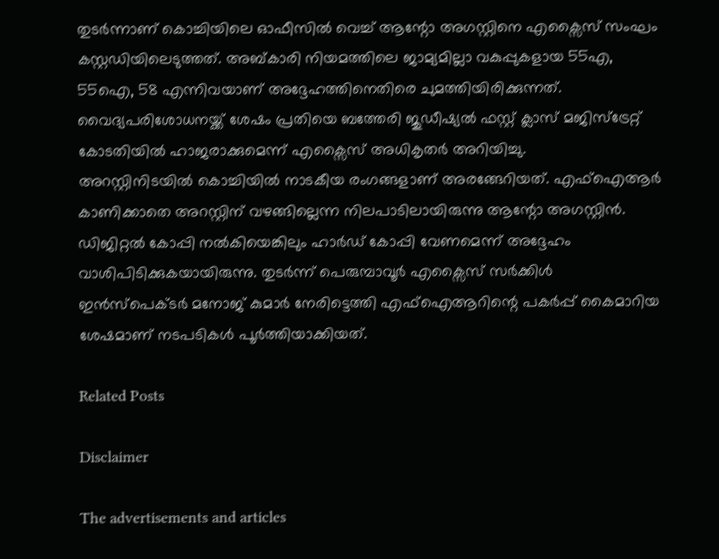തുടർന്നാണ് കൊച്ചിയിലെ ഓഫീസിൽ വെച്ച് ആന്റോ അഗസ്റ്റിനെ എക്സൈസ് സംഘം കസ്റ്റഡിയിലെടുത്തത്. അബ്കാരി നിയമത്തിലെ ജാമ്യമില്ലാ വകുപ്പുകളായ 55എ, 55ഐ, 58 എന്നിവയാണ് അദ്ദേഹത്തിനെതിരെ ചുമത്തിയിരിക്കുന്നത്. വൈദ്യപരിശോധനയ്ക്ക് ശേഷം പ്രതിയെ ബത്തേരി ജുഡീഷ്യൽ ഫസ്റ്റ് ക്ലാസ് മജിസ്‌ട്രേറ്റ് കോടതിയിൽ ഹാജരാക്കുമെന്ന് എക്സൈസ് അധികൃതർ അറിയിച്ചു.
അറസ്റ്റിനിടയിൽ കൊച്ചിയിൽ നാടകീയ രംഗങ്ങളാണ് അരങ്ങേറിയത്. എഫ്ഐആർ കാണിക്കാതെ അറസ്റ്റിന് വഴങ്ങില്ലെന്ന നിലപാടിലായിരുന്നു ആന്റോ അഗസ്റ്റിൻ. ഡിജിറ്റൽ കോപ്പി നൽകിയെങ്കിലും ഹാർഡ് കോപ്പി വേണമെന്ന് അദ്ദേഹം വാശിപിടിക്കുകയായിരുന്നു. തുടർന്ന് പെരുമ്പാവൂർ എക്സൈസ് സർക്കിൾ ഇൻസ്‌പെക്ടർ മനോജ്‌ കുമാർ നേരിട്ടെത്തി എഫ്ഐആറിന്റെ പകർപ്പ് കൈമാറിയ ശേഷമാണ് നടപടികൾ പൂർത്തിയാക്കിയത്.

Related Posts

Disclaimer

The advertisements and articles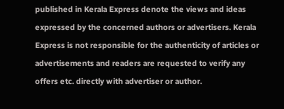published in Kerala Express denote the views and ideas expressed by the concerned authors or advertisers. Kerala Express is not responsible for the authenticity of articles or advertisements and readers are requested to verify any offers etc. directly with advertiser or author.